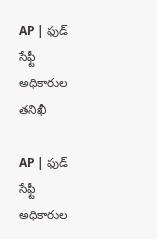AP | ఫుడ్ సేఫ్టీ అధికారుల తనిఖీ

AP | ఫుడ్ సేఫ్టీ అధికారుల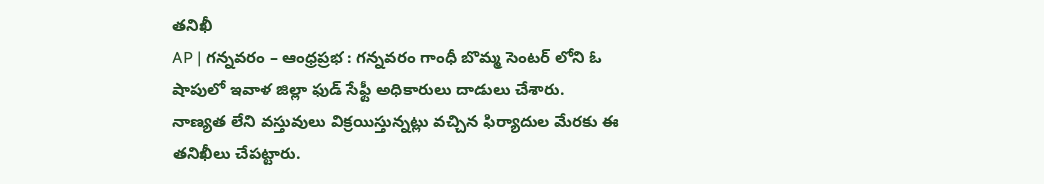తనిఖీ
AP | గన్నవరం – ఆంధ్రప్రభ : గన్నవరం గాంధీ బొమ్మ సెంటర్ లోని ఓ షాపులో ఇవాళ జిల్లా ఫుడ్ సేఫ్టీ అధికారులు దాడులు చేశారు. నాణ్యత లేని వస్తువులు విక్రయిస్తున్నట్లు వచ్చిన ఫిర్యాదుల మేరకు ఈ తనిఖీలు చేపట్టారు.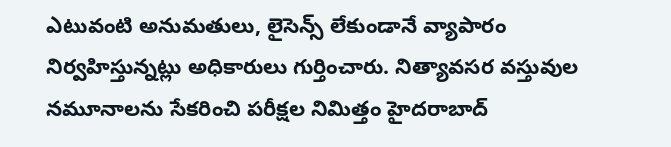ఎటువంటి అనుమతులు, లైసెన్స్ లేకుండానే వ్యాపారం నిర్వహిస్తున్నట్లు అధికారులు గుర్తించారు. నిత్యావసర వస్తువుల నమూనాలను సేకరించి పరీక్షల నిమిత్తం హైదరాబాద్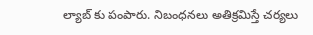ల్యాబ్ కు పంపారు. నిబంధనలు అతిక్రమిస్తే చర్యలు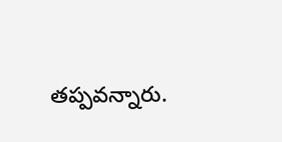తప్పవన్నారు.